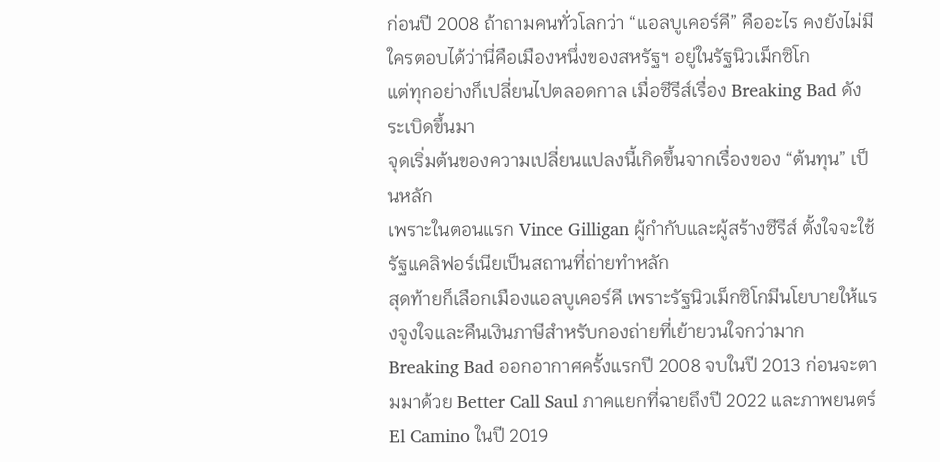ก่อนปี 2008 ถ้าถามคนทั่วโลกว่า “แอลบูเคอร์คี” คืออะไร คงยังไม่มีใครตอบได้ว่านี่คือเมืองหนึ่งของสหรัฐฯ อยู่ในรัฐนิวเม็กซิโก
แต่ทุกอย่างก็เปลี่ยนไปตลอดกาล เมื่อซีรีส์เรื่อง Breaking Bad ดังระเบิดขึ้นมา
จุดเริ่มต้นของความเปลี่ยนแปลงนี้เกิดขึ้นจากเรื่องของ “ต้นทุน” เป็นหลัก
เพราะในตอนแรก Vince Gilligan ผู้กำกับและผู้สร้างซีรีส์ ตั้งใจจะใช้รัฐแคลิฟอร์เนียเป็นสถานที่ถ่ายทำหลัก
สุดท้ายก็เลือกเมืองแอลบูเคอร์คี เพราะรัฐนิวเม็กซิโกมีนโยบายให้แรงจูงใจและคืนเงินภาษีสำหรับกองถ่ายที่เย้ายวนใจกว่ามาก
Breaking Bad ออกอากาศครั้งแรกปี 2008 จบในปี 2013 ก่อนจะตามมาด้วย Better Call Saul ภาคแยกที่ฉายถึงปี 2022 และภาพยนตร์ El Camino ในปี 2019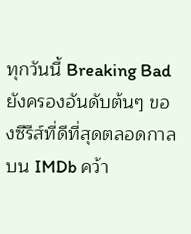ทุกวันนี้ Breaking Bad ยังครองอันดับต้นๆ ของซีรีส์ที่ดีที่สุดตลอดกาลบน IMDb คว้า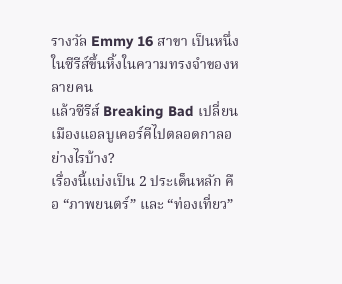รางวัล Emmy 16 สาขา เป็นหนึ่งในซีรีส์ขึ้นหิ้งในความทรงจำของหลายคน
แล้วซีรีส์ Breaking Bad เปลี่ยนเมืองแอลบูเคอร์คีไปตลอดกาลอย่างไรบ้าง?
เรื่องนี้แบ่งเป็น 2 ประเด็นหลัก คือ “ภาพยนตร์” และ “ท่องเที่ยว”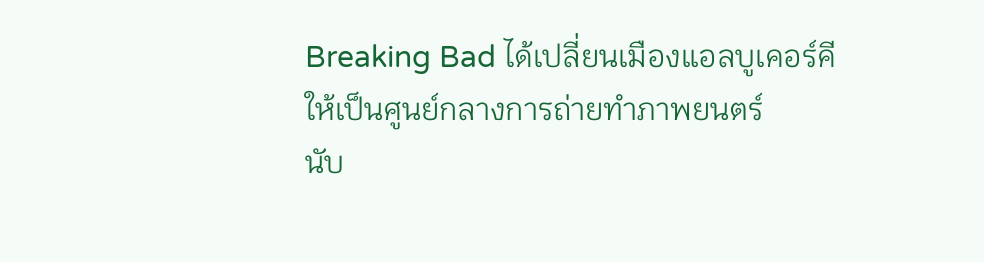Breaking Bad ได้เปลี่ยนเมืองแอลบูเคอร์คีให้เป็นศูนย์กลางการถ่ายทำภาพยนตร์
นับ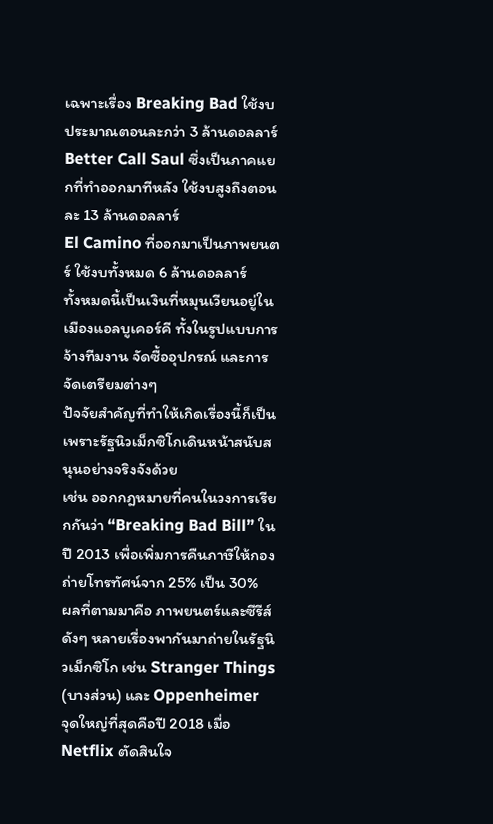เฉพาะเรื่อง Breaking Bad ใช้งบประมาณตอนละกว่า 3 ล้านดอลลาร์
Better Call Saul ซึ่งเป็นภาคแยกที่ทำออกมาทีหลัง ใช้งบสูงถึงตอนละ 13 ล้านดอลลาร์
El Camino ที่ออกมาเป็นภาพยนตร์ ใช้งบทั้งหมด 6 ล้านดอลลาร์
ทั้งหมดนี้เป็นเงินที่หมุนเวียนอยู่ในเมืองแอลบูเคอร์คี ทั้งในรูปแบบการจ้างทีมงาน จัดซื้ออุปกรณ์ และการจัดเตรียมต่างๆ
ปัจจัยสำคัญที่ทำให้เกิดเรื่องนี้ก็เป็นเพราะรัฐนิวเม็กซิโกเดินหน้าสนับสนุนอย่างจริงจังด้วย
เช่น ออกกฎหมายที่คนในวงการเรียกกันว่า “Breaking Bad Bill” ในปี 2013 เพื่อเพิ่มการคืนภาษีให้กองถ่ายโทรทัศน์จาก 25% เป็น 30%
ผลที่ตามมาคือ ภาพยนตร์และซีรีส์ดังๆ หลายเรื่องพากันมาถ่ายในรัฐนิวเม็กซิโก เช่น Stranger Things (บางส่วน) และ Oppenheimer
จุดใหญ่ที่สุดคือปี 2018 เมื่อ Netflix ตัดสินใจ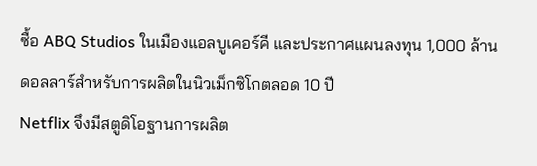ซื้อ ABQ Studios ในเมืองแอลบูเคอร์คี และประกาศแผนลงทุน 1,000 ล้านดอลลาร์สำหรับการผลิตในนิวเม็กซิโกตลอด 10 ปี
Netflix จึงมีสตูดิโอฐานการผลิต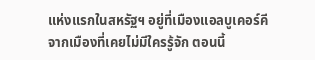แห่งแรกในสหรัฐฯ อยู่ที่เมืองแอลบูเคอร์คี
จากเมืองที่เคยไม่มีใครรู้จัก ตอนนี้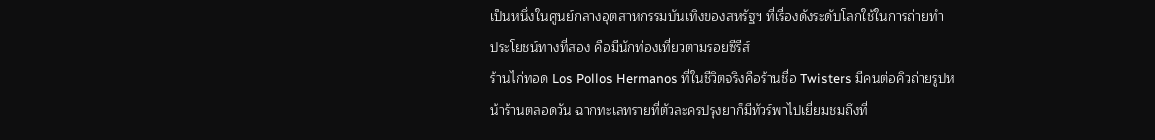เป็นหนึ่งในศูนย์กลางอุตสาหกรรมบันเทิงของสหรัฐฯ ที่เรื่องดังระดับโลกใช้ในการถ่ายทำ
ประโยชน์ทางที่สอง คือมีนักท่องเที่ยวตามรอยซีรีส์
ร้านไก่ทอด Los Pollos Hermanos ที่ในชีวิตจริงคือร้านชื่อ Twisters มีคนต่อคิวถ่ายรูปหน้าร้านตลอดวัน ฉากทะเลทรายที่ตัวละครปรุงยาก็มีทัวร์พาไปเยี่ยมชมถึงที่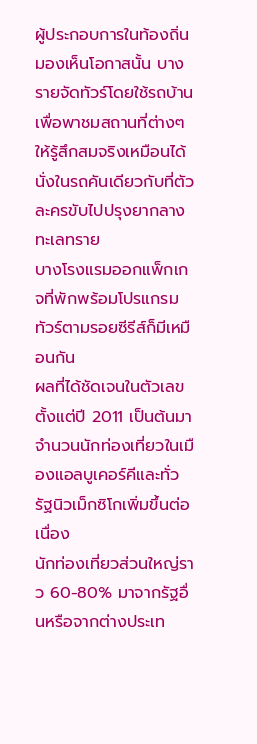ผู้ประกอบการในท้องถิ่นมองเห็นโอกาสนั้น บางรายจัดทัวร์โดยใช้รถบ้านเพื่อพาชมสถานที่ต่างๆ ให้รู้สึกสมจริงเหมือนได้นั่งในรถคันเดียวกับที่ตัวละครขับไปปรุงยากลางทะเลทราย
บางโรงแรมออกแพ็กเกจที่พักพร้อมโปรแกรมทัวร์ตามรอยซีรีส์ก็มีเหมือนกัน
ผลที่ได้ชัดเจนในตัวเลข ตั้งแต่ปี 2011 เป็นต้นมา จำนวนนักท่องเที่ยวในเมืองแอลบูเคอร์คีและทั่วรัฐนิวเม็กซิโกเพิ่มขึ้นต่อเนื่อง
นักท่องเที่ยวส่วนใหญ่ราว 60-80% มาจากรัฐอื่นหรือจากต่างประเท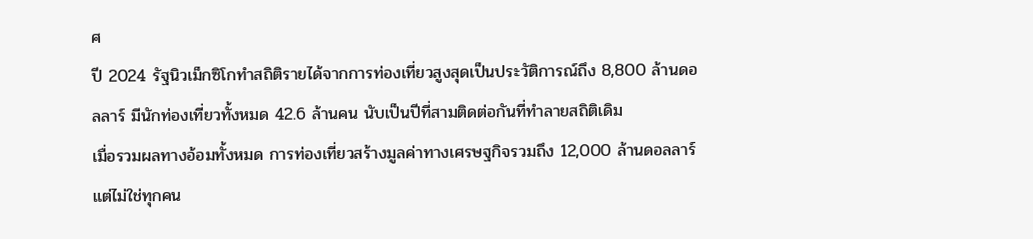ศ
ปี 2024 รัฐนิวเม็กซิโกทำสถิติรายได้จากการท่องเที่ยวสูงสุดเป็นประวัติการณ์ถึง 8,800 ล้านดอลลาร์ มีนักท่องเที่ยวทั้งหมด 42.6 ล้านคน นับเป็นปีที่สามติดต่อกันที่ทำลายสถิติเดิม
เมื่อรวมผลทางอ้อมทั้งหมด การท่องเที่ยวสร้างมูลค่าทางเศรษฐกิจรวมถึง 12,000 ล้านดอลลาร์
แต่ไม่ใช่ทุกคน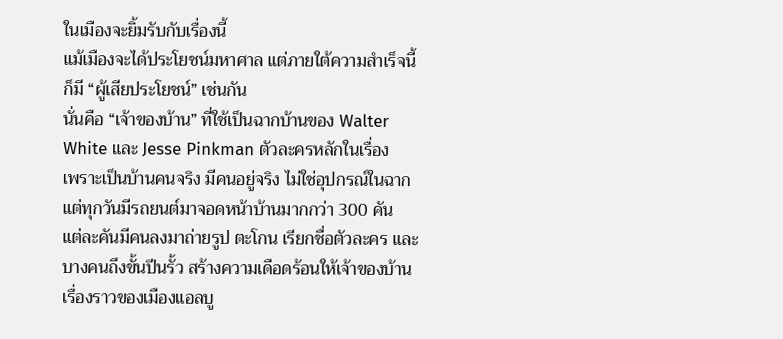ในเมืองจะยิ้มรับกับเรื่องนี้
แม้เมืองจะได้ประโยชน์มหาศาล แต่ภายใต้ความสำเร็จนี้ ก็มี “ผู้เสียประโยชน์” เช่นกัน
นั่นคือ “เจ้าของบ้าน” ที่ใช้เป็นฉากบ้านของ Walter White และ Jesse Pinkman ตัวละครหลักในเรื่อง
เพราะเป็นบ้านคนจริง มีคนอยู่จริง ไม่ใช่อุปกรณ์ในฉาก แต่ทุกวันมีรถยนต์มาจอดหน้าบ้านมากกว่า 300 คัน
แต่ละคันมีคนลงมาถ่ายรูป ตะโกน เรียกชื่อตัวละคร และบางคนถึงขั้นปีนรั้ว สร้างความเดือดร้อนให้เจ้าของบ้าน
เรื่องราวของเมืองแอลบู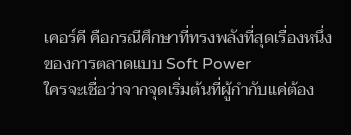เคอร์คี คือกรณีศึกษาที่ทรงพลังที่สุดเรื่องหนึ่งของการตลาดแบบ Soft Power
ใครจะเชื่อว่าจากจุดเริ่มต้นที่ผู้กำกับแค่ต้อง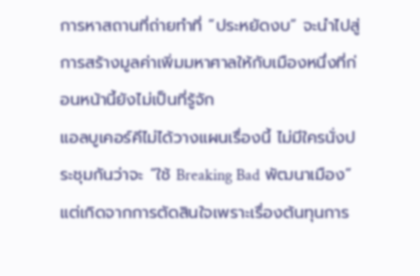การหาสถานที่ถ่ายทำที่ “ประหยัดงบ” จะนำไปสู่การสร้างมูลค่าเพิ่มมหาศาลให้กับเมืองหนึ่งที่ก่อนหน้านี้ยังไม่เป็นที่รู้จัก
แอลบูเคอร์คีไม่ได้วางแผนเรื่องนี้ ไม่มีใครนั่งประชุมกันว่าจะ “ใช้ Breaking Bad พัฒนาเมือง”
แต่เกิดจากการตัดสินใจเพราะเรื่องต้นทุนการ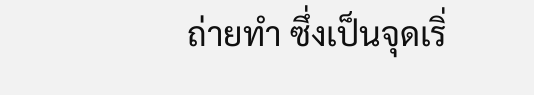ถ่ายทำ ซึ่งเป็นจุดเริ่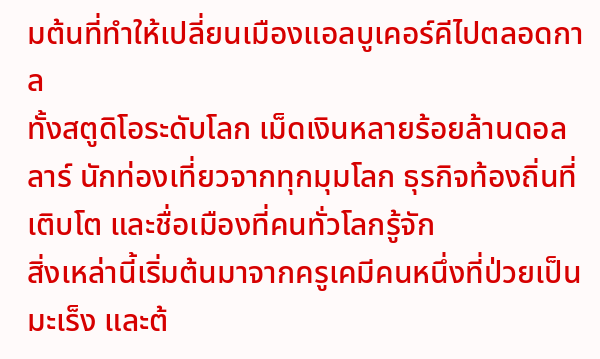มต้นที่ทำให้เปลี่ยนเมืองแอลบูเคอร์คีไปตลอดกาล
ทั้งสตูดิโอระดับโลก เม็ดเงินหลายร้อยล้านดอลลาร์ นักท่องเที่ยวจากทุกมุมโลก ธุรกิจท้องถิ่นที่เติบโต และชื่อเมืองที่คนทั่วโลกรู้จัก
สิ่งเหล่านี้เริ่มต้นมาจากครูเคมีคนหนึ่งที่ป่วยเป็นมะเร็ง และต้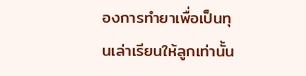องการทำยาเพื่อเป็นทุนเล่าเรียนให้ลูกเท่านั้น